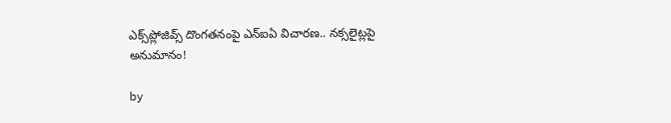ఎక్స్‌ప్లోజివ్స్ దొంగతనంపై ఎన్ఐఏ విచారణ.. నక్సలైట్లపై అనుమానం!

by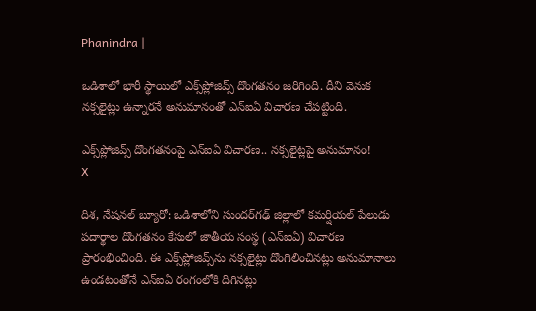Phanindra |

ఒడిశాలో భారీ స్థాయిలో ఎక్స్‌ప్లోజివ్స్ దొంగతనం జరిగింది. దీని వెనుక నక్సలైట్లు ఉన్నారనే అనుమానంతో ఎన్ఐఏ విచారణ చేపట్టింది.

ఎక్స్‌ప్లోజివ్స్ దొంగతనంపై ఎన్ఐఏ విచారణ.. నక్సలైట్లపై అనుమానం!
X

దిశ, నేషనల్ బ్యూరో: ఒడిశాలోని సుందర్‌గఢ్ జిల్లాలో కమర్షియల్ పేలుడు పదార్థాల దొంగతనం కేసులో జాతీయ సంస్థ (ఎన్ఐఏ) విచారణ ప్రారంభించింది. ఈ ఎక్స్‌ప్లోజివ్స్‌ను నక్సలైట్లు దొంగిలించినట్లు అనుమానాలు ఉండటంతోనే ఎన్ఐఏ రంగంలోకి దిగినట్లు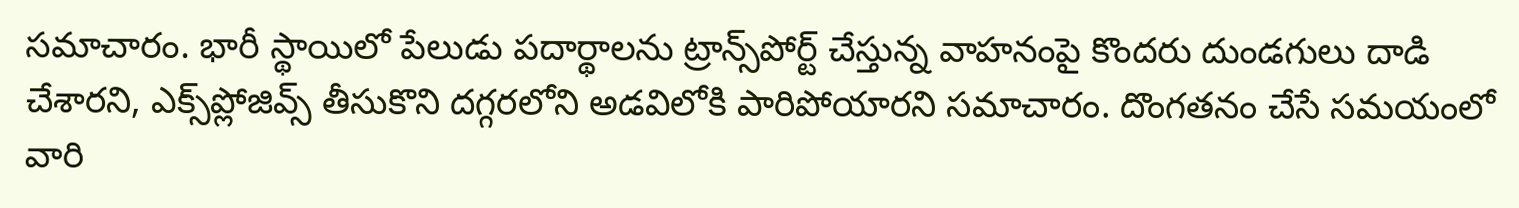సమాచారం. భారీ స్థాయిలో పేలుడు పదార్థాలను ట్రాన్స్‌పోర్ట్ చేస్తున్న వాహనంపై కొందరు దుండగులు దాడి చేశారని, ఎక్స్‌ప్లోజివ్స్ తీసుకొని దగ్గరలోని అడవిలోకి పారిపోయారని సమాచారం. దొంగతనం చేసే సమయంలో వారి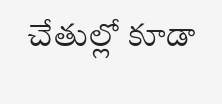చేతుల్లో కూడా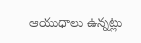ఆయుధాలు ఉన్నట్లు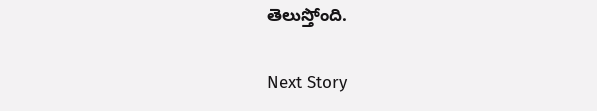తెలుస్తోంది.

Next Story